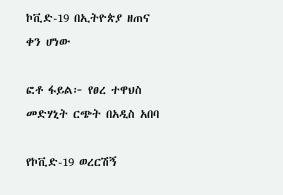ኮቪድ-19 በኢትዮጵያ ዘጠና ቀን ሆነው

ፎቶ ፋይል፦ የፀረ ተዋህስ መድሃኒት ርጭት በአዲስ አበባ

የኮቪድ-19 ወረርሽኝ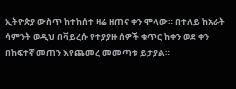ኢትዮጵያ ውስጥ ከተከሰተ ዛሬ ዘጠና ቀን ሞላው። በተለይ ከአራት ሳምንት ወዲህ በቫይረሱ የተያያዙ ሰዎች ቁጥር ከቀን ወደ ቀን በከፍተኛ መጠን እየጨመረ መመጣቱ ይታያል።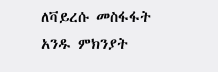ለቫይረሱ መስፋፋት አንዱ ምክንያት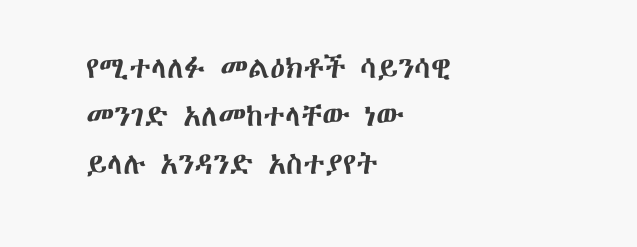የሚተላለፉ መልዕክቶች ሳይንሳዊ መንገድ አለመከተላቸው ነው ይላሉ አንዳንድ አስተያየት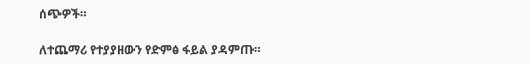ሰጭዎች።

ለተጨማሪ የተያያዘውን የድምፅ ፋይል ያዳምጡ።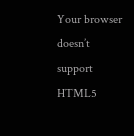Your browser doesn’t support HTML5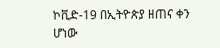ኮቪድ-19 በኢትዮጵያ ዘጠና ቀን ሆነው